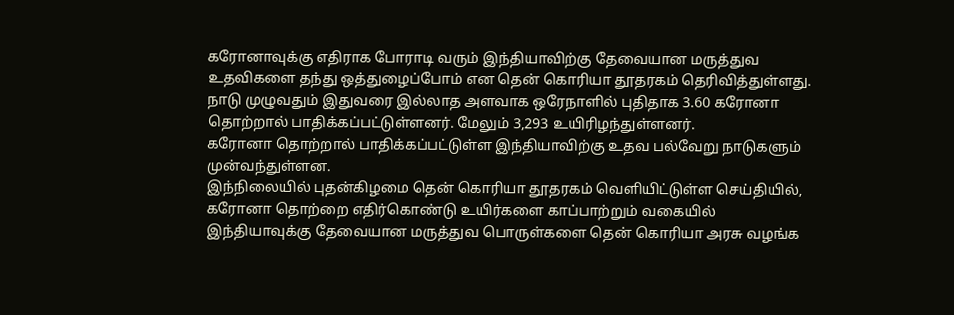கரோனாவுக்கு எதிராக போராடி வரும் இந்தியாவிற்கு தேவையான மருத்துவ உதவிகளை தந்து ஒத்துழைப்போம் என தென் கொரியா தூதரகம் தெரிவித்துள்ளது.
நாடு முழுவதும் இதுவரை இல்லாத அளவாக ஒரேநாளில் புதிதாக 3.60 கரோனா தொற்றால் பாதிக்கப்பட்டுள்ளனர். மேலும் 3,293 உயிரிழந்துள்ளனர்.
கரோனா தொற்றால் பாதிக்கப்பட்டுள்ள இந்தியாவிற்கு உதவ பல்வேறு நாடுகளும் முன்வந்துள்ளன.
இந்நிலையில் புதன்கிழமை தென் கொரியா தூதரகம் வெளியிட்டுள்ள செய்தியில்,
கரோனா தொற்றை எதிர்கொண்டு உயிர்களை காப்பாற்றும் வகையில் இந்தியாவுக்கு தேவையான மருத்துவ பொருள்களை தென் கொரியா அரசு வழங்க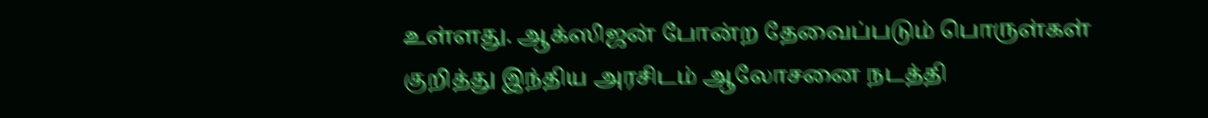உள்ளது. ஆக்ஸிஜன் போன்ற தேவைப்படும் பொருள்கள் குறித்து இந்திய அரசிடம் ஆலோசனை நடத்தி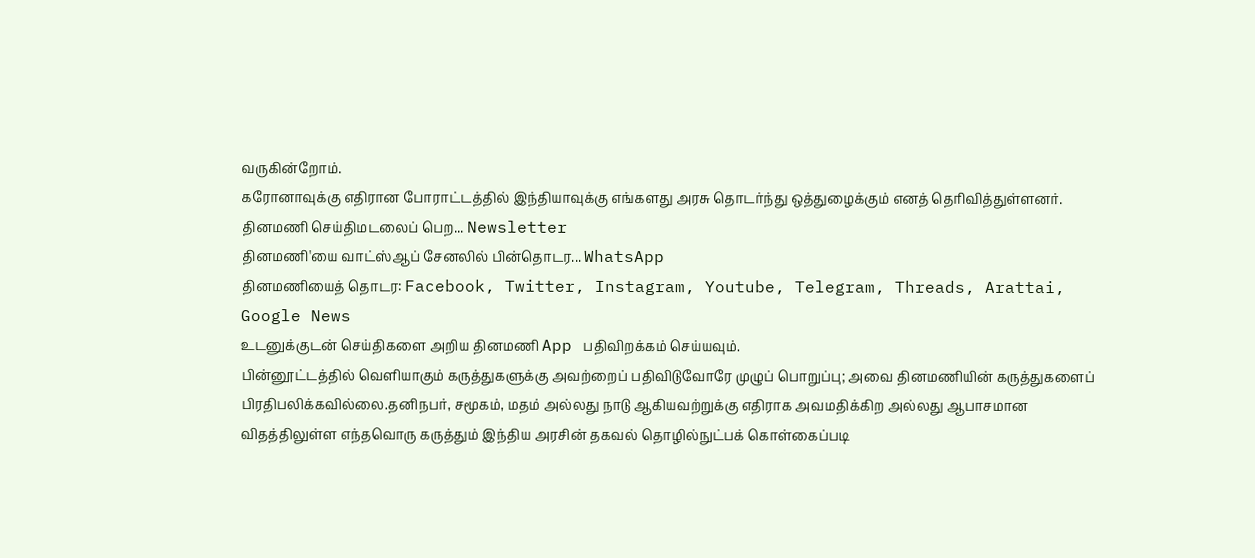வருகின்றோம்.
கரோனாவுக்கு எதிரான போராட்டத்தில் இந்தியாவுக்கு எங்களது அரசு தொடர்ந்து ஒத்துழைக்கும் எனத் தெரிவித்துள்ளனர்.
தினமணி செய்திமடலைப் பெற... Newsletter
தினமணி'யை வாட்ஸ்ஆப் சேனலில் பின்தொடர... WhatsApp
தினமணியைத் தொடர: Facebook, Twitter, Instagram, Youtube, Telegram, Threads, Arattai, Google News
உடனுக்குடன் செய்திகளை அறிய தினமணி App பதிவிறக்கம் செய்யவும்.
பின்னூட்டத்தில் வெளியாகும் கருத்துகளுக்கு அவற்றைப் பதிவிடுவோரே முழுப் பொறுப்பு; அவை தினமணியின் கருத்துகளைப் பிரதிபலிக்கவில்லை.தனிநபர், சமூகம், மதம் அல்லது நாடு ஆகியவற்றுக்கு எதிராக அவமதிக்கிற அல்லது ஆபாசமான விதத்திலுள்ள எந்தவொரு கருத்தும் இந்திய அரசின் தகவல் தொழில்நுட்பக் கொள்கைப்படி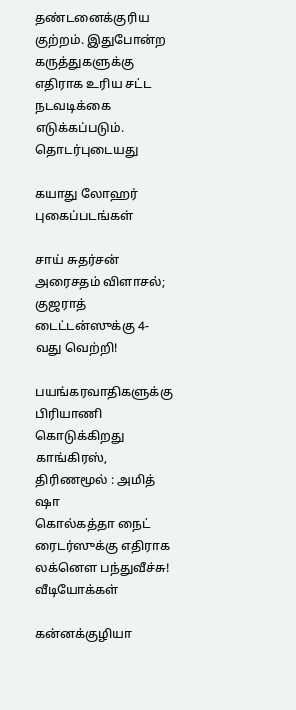தண்டனைக்குரிய குற்றம். இதுபோன்ற கருத்துகளுக்கு எதிராக உரிய சட்ட நடவடிக்கை எடுக்கப்படும்.
தொடர்புடையது

கயாது லோஹர் புகைப்படங்கள்

சாய் சுதர்சன் அரைசதம் விளாசல்; குஜராத் டைட்டன்ஸுக்கு 4-வது வெற்றி!

பயங்கரவாதிகளுக்கு பிரியாணி கொடுக்கிறது காங்கிரஸ், திரிணமூல் : அமித் ஷா
கொல்கத்தா நைட் ரைடர்ஸுக்கு எதிராக லக்னௌ பந்துவீச்சு!
வீடியோக்கள்

கன்னக்குழியா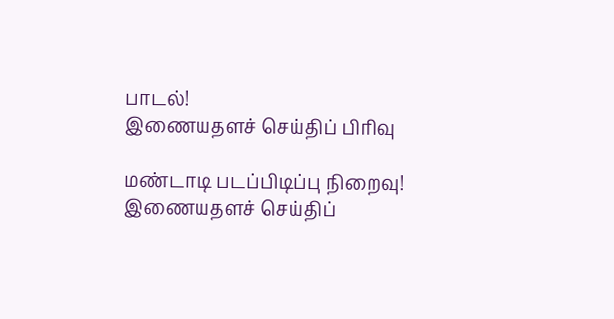பாடல்!
இணையதளச் செய்திப் பிரிவு

மண்டாடி படப்பிடிப்பு நிறைவு!
இணையதளச் செய்திப்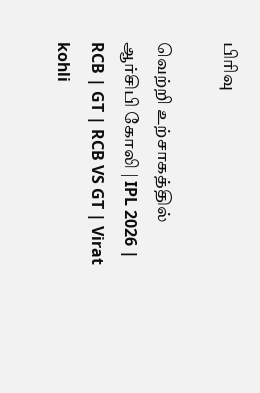பிரிவு

வெற்றி உற்சாகத்தில் ஆர்சிபி கோலி | IPL 2026 | RCB | GT | RCB VS GT | Virat kohli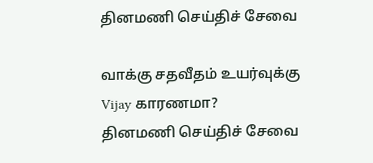தினமணி செய்திச் சேவை

வாக்கு சதவீதம் உயர்வுக்கு Vijay காரணமா?
தினமணி செய்திச் சேவை